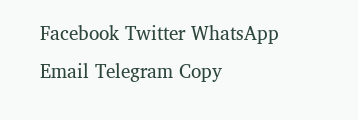Facebook Twitter WhatsApp Email Telegram Copy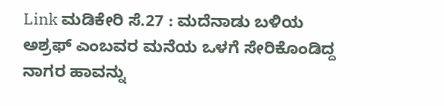Link ಮಡಿಕೇರಿ ಸೆ.27 : ಮದೆನಾಡು ಬಳಿಯ ಅಶ್ರಫ್ ಎಂಬವರ ಮನೆಯ ಒಳಗೆ ಸೇರಿಕೊಂಡಿದ್ದ ನಾಗರ ಹಾವನ್ನು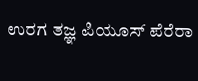ಉರಗ ತಜ್ಞ ಪಿಯೂಸ್ ಪೆರೆರಾ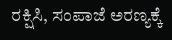ರಕ್ಷಿಸಿ, ಸಂಪಾಜೆ ಅರಣ್ಯಕ್ಕೆ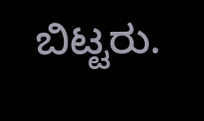ಬಿಟ್ಟರು.